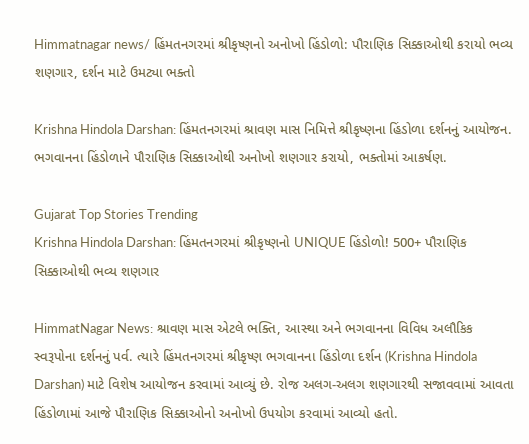Himmatnagar news/ હિંમતનગરમાં શ્રીકૃષ્ણનો અનોખો હિંડોળો: પૌરાણિક સિક્કાઓથી કરાયો ભવ્ય શણગાર, દર્શન માટે ઉમટ્યા ભક્તો

Krishna Hindola Darshan: હિંમતનગરમાં શ્રાવણ માસ નિમિત્તે શ્રીકૃષ્ણના હિંડોળા દર્શનનું આયોજન. ભગવાનના હિંડોળાને પૌરાણિક સિક્કાઓથી અનોખો શણગાર કરાયો, ભક્તોમાં આકર્ષણ.

Gujarat Top Stories Trending
Krishna Hindola Darshan: હિંમતનગરમાં શ્રીકૃષ્ણનો UNIQUE હિંડોળો! 500+ પૌરાણિક સિક્કાઓથી ભવ્ય શણગાર

HimmatNagar News: શ્રાવણ માસ એટલે ભક્તિ, આસ્થા અને ભગવાનના વિવિધ અલૌકિક સ્વરૂપોના દર્શનનું પર્વ. ત્યારે હિંમતનગરમાં શ્રીકૃષ્ણ ભગવાનના હિંડોળા દર્શન (Krishna Hindola Darshan) માટે વિશેષ આયોજન કરવામાં આવ્યું છે. રોજ અલગ-અલગ શણગારથી સજાવવામાં આવતા હિંડોળામાં આજે પૌરાણિક સિક્કાઓનો અનોખો ઉપયોગ કરવામાં આવ્યો હતો.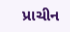પ્રાચીન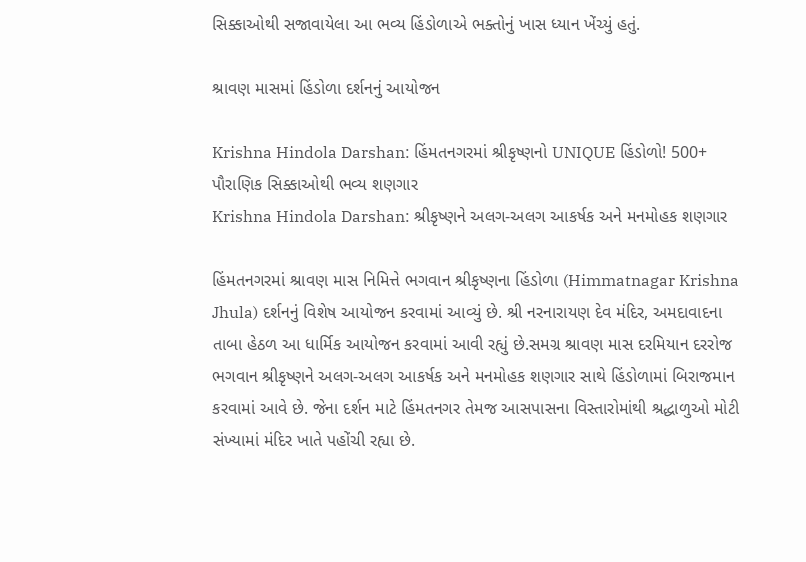સિક્કાઓથી સજાવાયેલા આ ભવ્ય હિંડોળાએ ભક્તોનું ખાસ ધ્યાન ખેંચ્યું હતું.

શ્રાવણ માસમાં હિંડોળા દર્શનનું આયોજન

Krishna Hindola Darshan: હિંમતનગરમાં શ્રીકૃષ્ણનો UNIQUE હિંડોળો! 500+ પૌરાણિક સિક્કાઓથી ભવ્ય શણગાર
Krishna Hindola Darshan: શ્રીકૃષ્ણને અલગ-અલગ આકર્ષક અને મનમોહક શણગાર

હિંમતનગરમાં શ્રાવણ માસ નિમિત્તે ભગવાન શ્રીકૃષ્ણના હિંડોળા (Himmatnagar Krishna Jhula) દર્શનનું વિશેષ આયોજન કરવામાં આવ્યું છે. શ્રી નરનારાયણ દેવ મંદિર, અમદાવાદના તાબા હેઠળ આ ધાર્મિક આયોજન કરવામાં આવી રહ્યું છે.સમગ્ર શ્રાવણ માસ દરમિયાન દરરોજ ભગવાન શ્રીકૃષ્ણને અલગ-અલગ આકર્ષક અને મનમોહક શણગાર સાથે હિંડોળામાં બિરાજમાન કરવામાં આવે છે. જેના દર્શન માટે હિંમતનગર તેમજ આસપાસના વિસ્તારોમાંથી શ્રદ્ધાળુઓ મોટી સંખ્યામાં મંદિર ખાતે પહોંચી રહ્યા છે.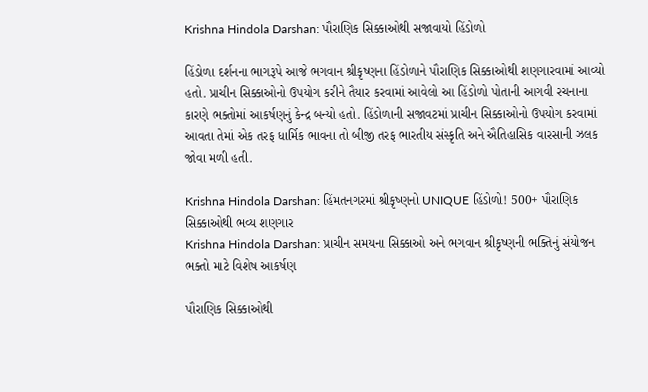Krishna Hindola Darshan: પૌરાણિક સિક્કાઓથી સજાવાયો હિંડોળો

હિંડોળા દર્શનના ભાગરૂપે આજે ભગવાન શ્રીકૃષ્ણના હિંડોળાને પૌરાણિક સિક્કાઓથી શણગારવામાં આવ્યો હતો. પ્રાચીન સિક્કાઓનો ઉપયોગ કરીને તૈયાર કરવામાં આવેલો આ હિંડોળો પોતાની આગવી રચનાના કારણે ભક્તોમાં આકર્ષણનું કેન્દ્ર બન્યો હતો. હિંડોળાની સજાવટમાં પ્રાચીન સિક્કાઓનો ઉપયોગ કરવામાં આવતા તેમાં એક તરફ ધાર્મિક ભાવના તો બીજી તરફ ભારતીય સંસ્કૃતિ અને ઐતિહાસિક વારસાની ઝલક જોવા મળી હતી.

Krishna Hindola Darshan: હિંમતનગરમાં શ્રીકૃષ્ણનો UNIQUE હિંડોળો! 500+ પૌરાણિક સિક્કાઓથી ભવ્ય શણગાર
Krishna Hindola Darshan: પ્રાચીન સમયના સિક્કાઓ અને ભગવાન શ્રીકૃષ્ણની ભક્તિનું સંયોજન ભક્તો માટે વિશેષ આકર્ષણ

પૌરાણિક સિક્કાઓથી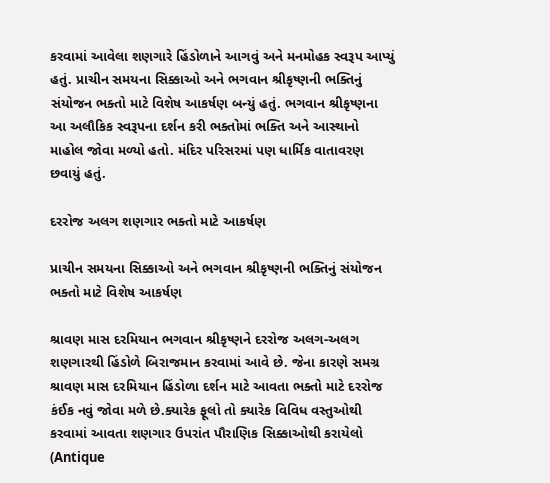કરવામાં આવેલા શણગારે હિંડોળાને આગવું અને મનમોહક સ્વરૂપ આપ્યું હતું. પ્રાચીન સમયના સિક્કાઓ અને ભગવાન શ્રીકૃષ્ણની ભક્તિનું સંયોજન ભક્તો માટે વિશેષ આકર્ષણ બન્યું હતું. ભગવાન શ્રીકૃષ્ણના આ અલૌકિક સ્વરૂપના દર્શન કરી ભક્તોમાં ભક્તિ અને આસ્થાનો માહોલ જોવા મળ્યો હતો. મંદિર પરિસરમાં પણ ધાર્મિક વાતાવરણ છવાયું હતું.

દરરોજ અલગ શણગાર ભક્તો માટે આકર્ષણ

પ્રાચીન સમયના સિક્કાઓ અને ભગવાન શ્રીકૃષ્ણની ભક્તિનું સંયોજન ભક્તો માટે વિશેષ આકર્ષણ

શ્રાવણ માસ દરમિયાન ભગવાન શ્રીકૃષ્ણને દરરોજ અલગ-અલગ શણગારથી હિંડોળે બિરાજમાન કરવામાં આવે છે. જેના કારણે સમગ્ર શ્રાવણ માસ દરમિયાન હિંડોળા દર્શન માટે આવતા ભક્તો માટે દરરોજ કંઈક નવું જોવા મળે છે.ક્યારેક ફૂલો તો ક્યારેક વિવિધ વસ્તુઓથી કરવામાં આવતા શણગાર ઉપરાંત પૌરાણિક સિક્કાઓથી કરાયેલો (Antique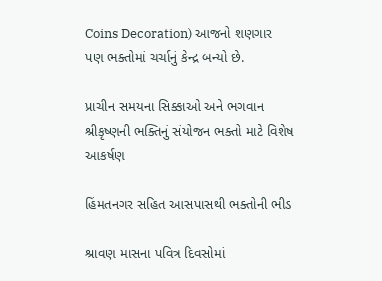Coins Decoration) આજનો શણગાર પણ ભક્તોમાં ચર્ચાનું કેન્દ્ર બન્યો છે.

પ્રાચીન સમયના સિક્કાઓ અને ભગવાન શ્રીકૃષ્ણની ભક્તિનું સંયોજન ભક્તો માટે વિશેષ આકર્ષણ

હિંમતનગર સહિત આસપાસથી ભક્તોની ભીડ

શ્રાવણ માસના પવિત્ર દિવસોમાં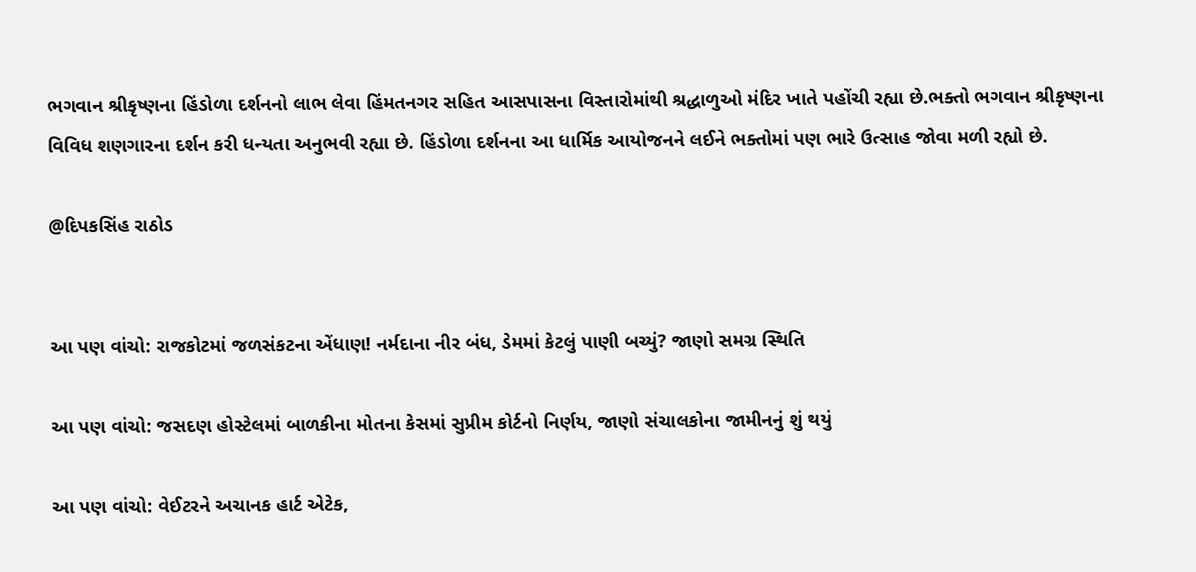ભગવાન શ્રીકૃષ્ણના હિંડોળા દર્શનનો લાભ લેવા હિંમતનગર સહિત આસપાસના વિસ્તારોમાંથી શ્રદ્ધાળુઓ મંદિર ખાતે પહોંચી રહ્યા છે.ભક્તો ભગવાન શ્રીકૃષ્ણના વિવિધ શણગારના દર્શન કરી ધન્યતા અનુભવી રહ્યા છે. હિંડોળા દર્શનના આ ધાર્મિક આયોજનને લઈને ભક્તોમાં પણ ભારે ઉત્સાહ જોવા મળી રહ્યો છે.

@દિપકસિંહ રાઠોડ


આ પણ વાંચો: રાજકોટમાં જળસંકટના એંધાણ! નર્મદાના નીર બંધ, ડેમમાં કેટલું પાણી બચ્યું? જાણો સમગ્ર સ્થિતિ

આ પણ વાંચો: જસદણ હોસ્ટેલમાં બાળકીના મોતના કેસમાં સુપ્રીમ કોર્ટનો નિર્ણય, જાણો સંચાલકોના જામીનનું શું થયું

આ પણ વાંચો: વેઈટરને અચાનક હાર્ટ એટેક,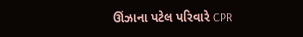ઊંઝાના પટેલ પરિવારે CPR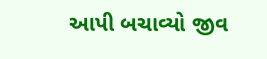આપી બચાવ્યો જીવ